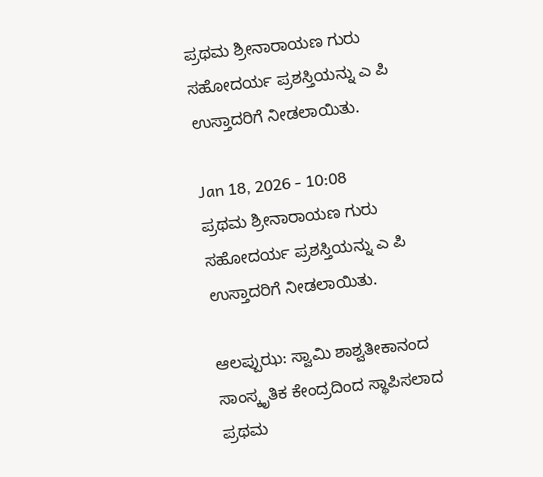ಪ್ರಥಮ ಶ್ರೀನಾರಾಯಣ ಗುರು ಸಹೋದರ್ಯ ಪ್ರಶಸ್ತಿಯನ್ನು ಎ ಪಿ ಉಸ್ತಾದರಿಗೆ ನೀಡಲಾಯಿತು.

Jan 18, 2026 - 10:08
ಪ್ರಥಮ ಶ್ರೀನಾರಾಯಣ ಗುರು ಸಹೋದರ್ಯ ಪ್ರಶಸ್ತಿಯನ್ನು ಎ ಪಿ ಉಸ್ತಾದರಿಗೆ ನೀಡಲಾಯಿತು.

ಆಲಪ್ಪುಝ: ಸ್ವಾಮಿ ಶಾಶ್ವತೀಕಾನಂದ ಸಾಂಸ್ಕೃತಿಕ ಕೇಂದ್ರದಿಂದ ಸ್ಥಾಪಿಸಲಾದ ಪ್ರಥಮ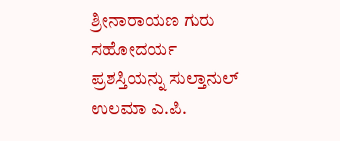ಶ್ರೀನಾರಾಯಣ ಗುರು ಸಹೋದರ್ಯ ಪ್ರಶಸ್ತಿಯನ್ನು ಸುಲ್ತಾನುಲ್ ಉಲಮಾ ಎ.ಪಿ.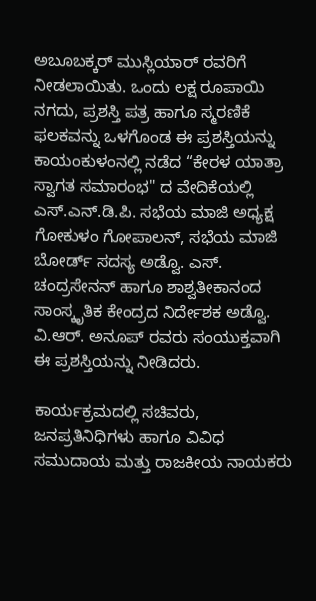ಅಬೂಬಕ್ಕರ್ ಮುಸ್ಲಿಯಾರ್ ರವರಿಗೆ ನೀಡಲಾಯಿತು. ಒಂದು ಲಕ್ಷ ರೂಪಾಯಿ ನಗದು, ಪ್ರಶಸ್ತಿ ಪತ್ರ ಹಾಗೂ ಸ್ಮರಣಿಕೆ ಫಲಕವನ್ನು ಒಳಗೊಂಡ ಈ ಪ್ರಶಸ್ತಿಯನ್ನು ಕಾಯಂಕುಳಂನಲ್ಲಿ ನಡೆದ “ಕೇರಳ ಯಾತ್ರಾ ಸ್ವಾಗತ ಸಮಾರಂಭ" ದ ವೇದಿಕೆಯಲ್ಲಿ ಎಸ್‌.ಎನ್‌.ಡಿ.ಪಿ. ಸಭೆಯ ಮಾಜಿ ಅಧ್ಯಕ್ಷ ಗೋಕುಳಂ ಗೋಪಾಲನ್, ಸಭೆಯ ಮಾಜಿ ಬೋರ್ಡ್ ಸದಸ್ಯ ಅಡ್ವೊ. ಎಸ್. ಚಂದ್ರಸೇನನ್ ಹಾಗೂ ಶಾಶ್ವತೀಕಾನಂದ ಸಾಂಸ್ಕೃತಿಕ ಕೇಂದ್ರದ ನಿರ್ದೇಶಕ ಅಡ್ವೊ. ವಿ.ಆರ್. ಅನೂಪ್ ರವರು ಸಂಯುಕ್ತವಾಗಿ ಈ ಪ್ರಶಸ್ತಿಯನ್ನು ನೀಡಿದರು.

ಕಾರ್ಯಕ್ರಮದಲ್ಲಿ ಸಚಿವರು, ಜನಪ್ರತಿನಿಧಿಗಳು ಹಾಗೂ ವಿವಿಧ ಸಮುದಾಯ ಮತ್ತು ರಾಜಕೀಯ ನಾಯಕರು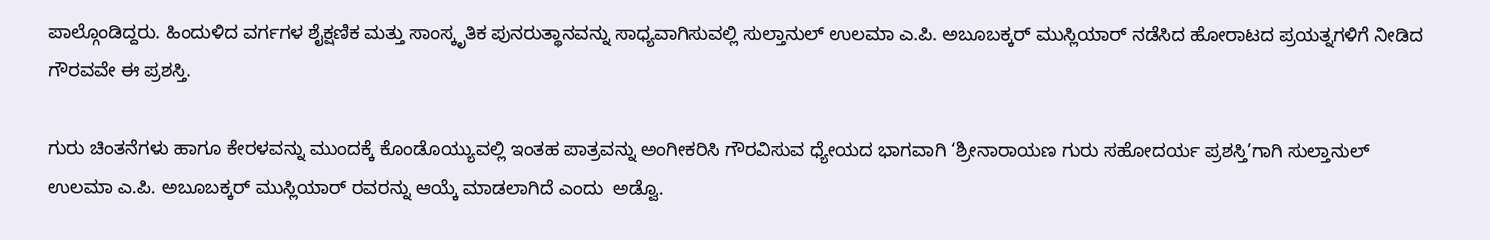ಪಾಲ್ಗೊಂಡಿದ್ದರು. ಹಿಂದುಳಿದ ವರ್ಗಗಳ ಶೈಕ್ಷಣಿಕ ಮತ್ತು ಸಾಂಸ್ಕೃತಿಕ ಪುನರುತ್ಥಾನವನ್ನು ಸಾಧ್ಯವಾಗಿಸುವಲ್ಲಿ ಸುಲ್ತಾನುಲ್ ಉಲಮಾ ಎ.ಪಿ. ಅಬೂಬಕ್ಕರ್ ಮುಸ್ಲಿಯಾರ್ ನಡೆಸಿದ ಹೋರಾಟದ ಪ್ರಯತ್ನಗಳಿಗೆ ನೀಡಿದ ಗೌರವವೇ ಈ ಪ್ರಶಸ್ತಿ.

ಗುರು ಚಿಂತನೆಗಳು ಹಾಗೂ ಕೇರಳವನ್ನು ಮುಂದಕ್ಕೆ ಕೊಂಡೊಯ್ಯುವಲ್ಲಿ ಇಂತಹ ಪಾತ್ರವನ್ನು ಅಂಗೀಕರಿಸಿ ಗೌರವಿಸುವ ಧ್ಯೇಯದ ಭಾಗವಾಗಿ ‘ಶ್ರೀನಾರಾಯಣ ಗುರು ಸಹೋದರ್ಯ ಪ್ರಶಸ್ತಿ’ಗಾಗಿ ಸುಲ್ತಾನುಲ್ ಉಲಮಾ ಎ.ಪಿ. ಅಬೂಬಕ್ಕರ್ ಮುಸ್ಲಿಯಾರ್ ರವರನ್ನು ಆಯ್ಕೆ ಮಾಡಲಾಗಿದೆ ಎಂದು  ಅಡ್ವೊ.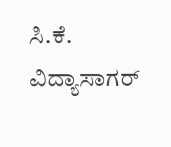ಸಿ.ಕೆ. ವಿದ್ಯಾಸಾಗರ್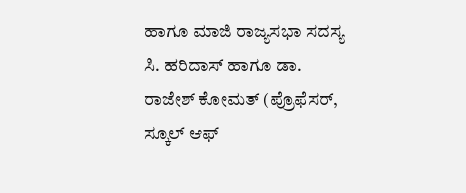ಹಾಗೂ ಮಾಜಿ ರಾಜ್ಯಸಭಾ ಸದಸ್ಯ ಸಿ. ಹರಿದಾಸ್ ಹಾಗೂ ಡಾ. ರಾಜೇಶ್ ಕೋಮತ್ (ಪ್ರೊಫೆಸರ್, ಸ್ಕೂಲ್ ಆಫ್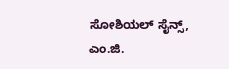ಸೋಶಿಯಲ್ ಸೈನ್ಸ್, ಎಂ.ಜಿ.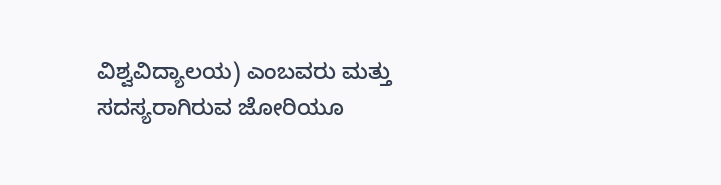ವಿಶ್ವವಿದ್ಯಾಲಯ) ಎಂಬವರು ಮತ್ತು ಸದಸ್ಯರಾಗಿರುವ ಜೋರಿಯೂ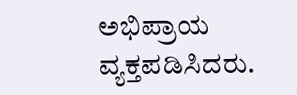ಅಭಿಪ್ರಾಯ ವ್ಯಕ್ತಪಡಿಸಿದರು.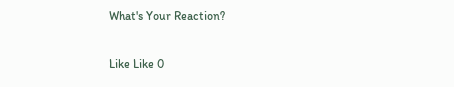What's Your Reaction?

Like Like 0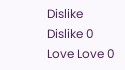Dislike Dislike 0
Love Love 0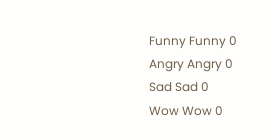Funny Funny 0
Angry Angry 0
Sad Sad 0
Wow Wow 0